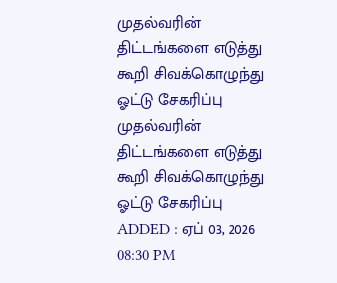முதல்வரின் திட்டங்களை எடுத்து கூறி சிவக்கொழுந்து ஓட்டு சேகரிப்பு
முதல்வரின் திட்டங்களை எடுத்து கூறி சிவக்கொழுந்து ஓட்டு சேகரிப்பு
ADDED : ஏப் 03, 2026 08:30 PM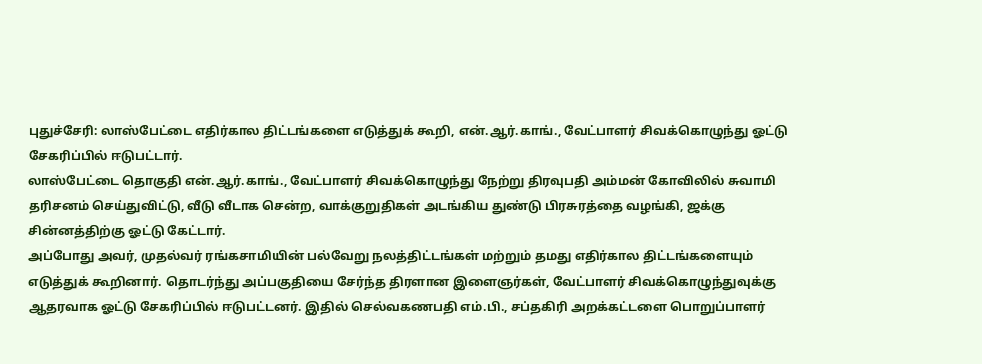புதுச்சேரி: லாஸ்பேட்டை எதிர்கால திட்டங்களை எடுத்துக் கூறி, என்.ஆர்.காங்., வேட்பாளர் சிவக்கொழுந்து ஓட்டு சேகரிப்பில் ஈடுபட்டார்.
லாஸ்பேட்டை தொகுதி என்.ஆர்.காங்., வேட்பாளர் சிவக்கொழுந்து நேற்று திரவுபதி அம்மன் கோவிலில் சுவாமி தரிசனம் செய்துவிட்டு, வீடு வீடாக சென்ற, வாக்குறுதிகள் அடங்கிய துண்டு பிரசுரத்தை வழங்கி, ஜக்கு சின்னத்திற்கு ஓட்டு கேட்டார்.
அப்போது அவர், முதல்வர் ரங்கசாமியின் பல்வேறு நலத்திட்டங்கள் மற்றும் தமது எதிர்கால திட்டங்களையும் எடுத்துக் கூறினார். தொடர்ந்து அப்பகுதியை சேர்ந்த திரளான இளைஞர்கள், வேட்பாளர் சிவக்கொழுந்துவுக்கு ஆதரவாக ஓட்டு சேகரிப்பில் ஈடுபட்டனர். இதில் செல்வகணபதி எம்.பி., சப்தகிரி அறக்கட்டளை பொறுப்பாளர்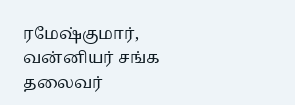ரமேஷ்குமார், வன்னியர் சங்க தலைவர்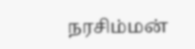நரசிம்மன்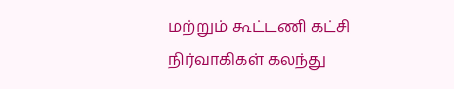மற்றும் கூட்டணி கட்சி நிர்வாகிகள் கலந்து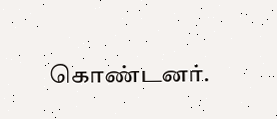கொண்டனர்.